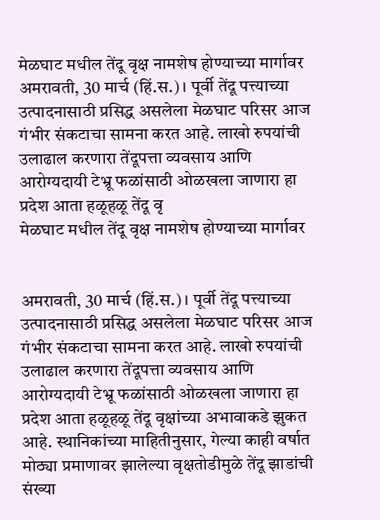मेळघाट मधील तेंदू वृक्ष नामशेष होण्याच्या मार्गावर
अमरावती, 30 मार्च (हिं.स.) । पूर्वी तेंदू पत्त्याच्या उत्पादनासाठी प्रसिद्ध असलेला मेळघाट परिसर आज गंभीर संकटाचा सामना करत आहे. लाखो रुपयांची उलाढाल करणारा तेंदूपत्ता व्यवसाय आणि आरोग्यदायी टेभ्रू फळांसाठी ओळखला जाणारा हा प्रदेश आता हळूहळू तेंदू वृ
मेळघाट मधील तेंदू वृक्ष नामशेष होण्याच्या मार्गावर


अमरावती, 30 मार्च (हिं.स.) । पूर्वी तेंदू पत्त्याच्या उत्पादनासाठी प्रसिद्ध असलेला मेळघाट परिसर आज गंभीर संकटाचा सामना करत आहे. लाखो रुपयांची उलाढाल करणारा तेंदूपत्ता व्यवसाय आणि आरोग्यदायी टेभ्रू फळांसाठी ओळखला जाणारा हा प्रदेश आता हळूहळू तेंदू वृक्षांच्या अभावाकडे झुकत आहे. स्थानिकांच्या माहितीनुसार, गेल्या काही वर्षात मोठ्या प्रमाणावर झालेल्या वृक्षतोडीमुळे तेंदू झाडांची संख्या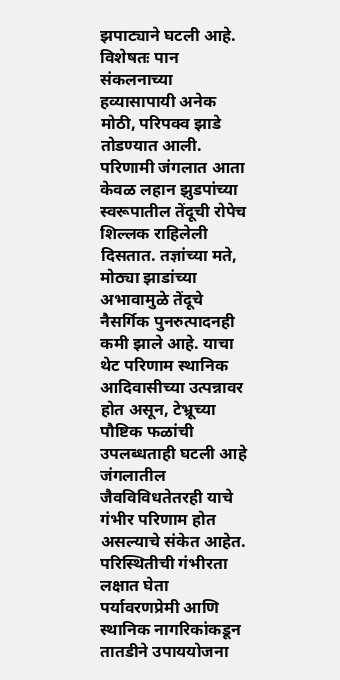झपाट्याने घटली आहे. विशेषतः पान संकलनाच्या हव्यासापायी अनेक मोठी, परिपक्व झाडे तोडण्यात आली. परिणामी जंगलात आता केवळ लहान झुडपांच्या स्वरूपातील तेंदूची रोपेच शिल्लक राहिलेली दिसतात. तज्ञांच्या मते, मोठ्या झाडांच्या अभावामुळे तेंदूचे नैसर्गिक पुनरुत्पादनही कमी झाले आहे. याचा थेट परिणाम स्थानिक आदिवासीच्या उत्पन्नावर होत असून, टेभ्रूच्या पौष्टिक फळांची उपलब्धताही घटली आहे जंगलातील जैवविविधतेतरही याचे गंभीर परिणाम होत असल्याचे संकेत आहेत. परिस्थितीची गंभीरता लक्षात घेता पर्यावरणप्रेमी आणि स्थानिक नागरिकांकडून तातडीने उपाययोजना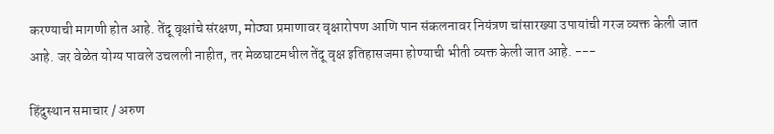करण्याची मागणी होत आहे. तेंदू वृक्षांचे संरक्षण, मोठ्या प्रमाणावर वृक्षारोपण आणि पान संकलनावर नियंत्रण चांसारख्या उपायांची गरज व्यक्त केली जात आहे. जर वेळेत योग्य पावले उचलली नाहीत, तर मेळघाटमधील तेंदू वृक्ष इतिहासजमा होण्याची भीती व्यक्त केली जात आहे. ---

हिंदुस्थान समाचार / अरुण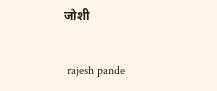जोशी


 rajesh pande